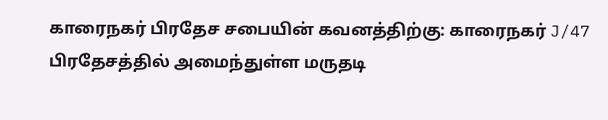காரைநகர் பிரதேச சபையின் கவனத்திற்கு: காரைநகர் J/47 பிரதேசத்தில் அமைந்துள்ள மருதடி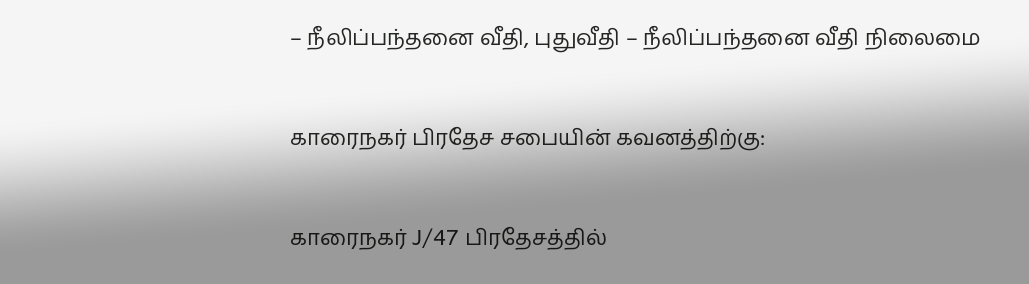– நீலிப்பந்தனை வீதி, புதுவீதி – நீலிப்பந்தனை வீதி நிலைமை

காரைநகர் பிரதேச சபையின் கவனத்திற்கு:

காரைநகர் J/47 பிரதேசத்தில்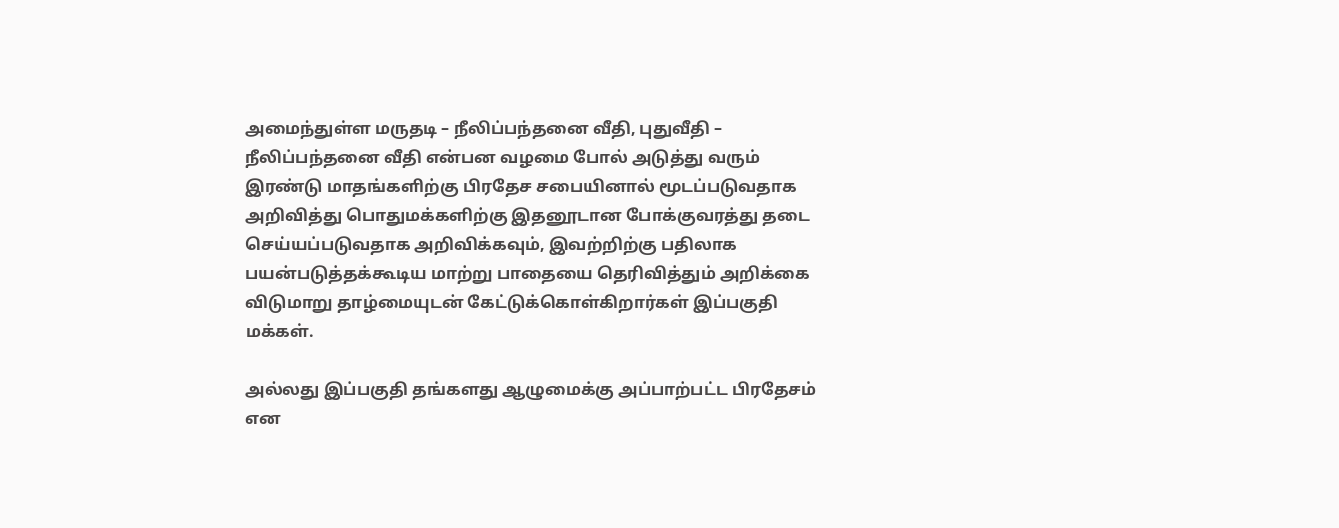அமைந்துள்ள மருதடி – நீலிப்பந்தனை வீதி, புதுவீதி – நீலிப்பந்தனை வீதி என்பன வழமை போல் அடுத்து வரும் இரண்டு மாதங்களிற்கு பிரதேச சபையினால் மூடப்படுவதாக அறிவித்து பொதுமக்களிற்கு இதனூடான போக்குவரத்து தடை செய்யப்படுவதாக அறிவிக்கவும், இவற்றிற்கு பதிலாக பயன்படுத்தக்கூடிய மாற்று பாதையை தெரிவித்தும் அறிக்கை விடுமாறு தாழ்மையுடன் கேட்டுக்கொள்கிறார்கள் இப்பகுதி மக்கள்.

அல்லது இப்பகுதி தங்களது ஆழுமைக்கு அப்பாற்பட்ட பிரதேசம் என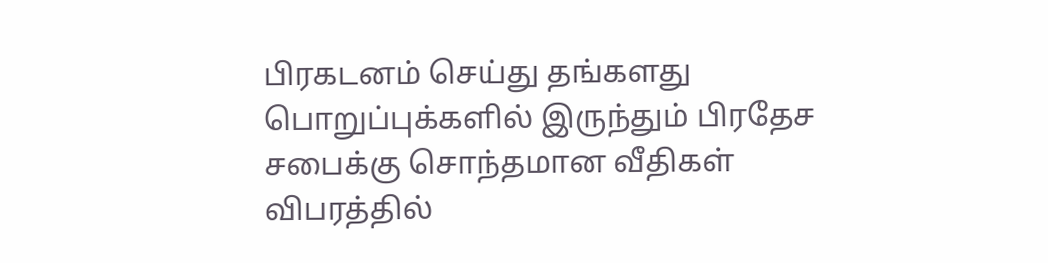பிரகடனம் செய்து தங்களது பொறுப்புக்களில் இருந்தும் பிரதேச சபைக்கு சொந்தமான வீதிகள் விபரத்தில்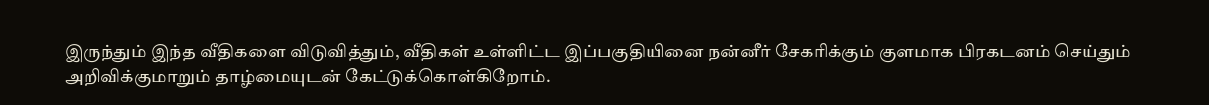இருந்தும் இந்த வீதிகளை விடுவித்தும், வீதிகள் உள்ளிட்ட இப்பகுதியினை நன்னீர் சேகரிக்கும் குளமாக பிரகடனம் செய்தும் அறிவிக்குமாறும் தாழ்மையுடன் கேட்டுக்கொள்கிறோம்.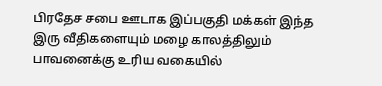பிரதேச சபை ஊடாக இப்பகுதி மக்கள் இந்த இரு வீதிகளையும் மழை காலத்திலும் பாவனைக்கு உரிய வகையில்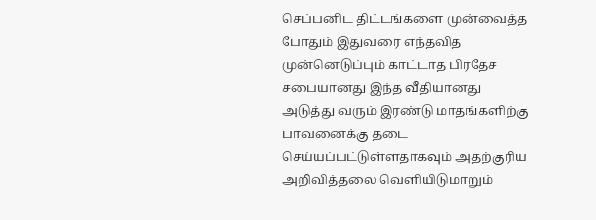செப்பனிட திட்டங்களை முன்வைத்த போதும் இதுவரை எந்தவித முன்னெடுப்பும் காட்டாத பிரதேச சபையானது இந்த வீதியானது அடுத்து வரும் இரண்டு மாதங்களிற்கு பாவனைக்கு தடை செய்யப்பட்டுள்ளதாகவும் அதற்குரிய அறிவித்தலை வெளியிடுமாறும்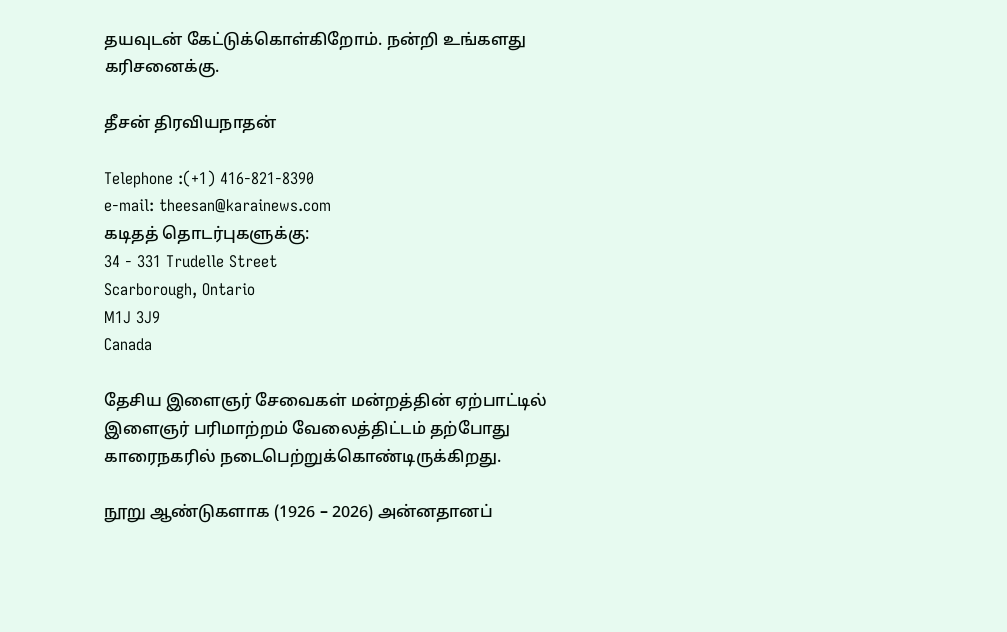தயவுடன் கேட்டுக்கொள்கிறோம். நன்றி உங்களது கரிசனைக்கு.

தீசன் திரவியநாதன்

Telephone :(+1) 416-821-8390
e-mail: theesan@karainews.com
கடிதத் தொடர்புகளுக்கு:
34 - 331 Trudelle Street
Scarborough, Ontario
M1J 3J9
Canada

தேசிய இளைஞர் சேவைகள் மன்றத்தின் ஏற்பாட்டில் இளைஞர் பரிமாற்றம் வேலைத்திட்டம் தற்போது காரைநகரில் நடைபெற்றுக்கொண்டிருக்கிறது.

நூறு ஆண்டுகளாக (1926 – 2026) அன்னதானப்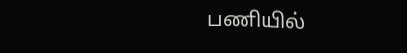பணியில்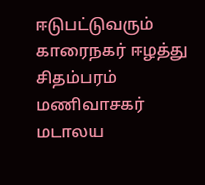ஈடுபட்டுவரும் காரைநகர் ஈழத்து சிதம்பரம் மணிவாசகர் மடாலய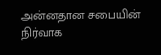அன்னதான சபையின் நிர்வாக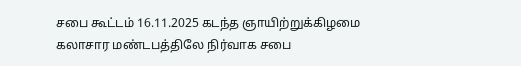சபை கூட்டம் 16.11.2025 கடந்த ஞாயிற்றுக்கிழமை கலாசார மண்டபத்திலே நிர்வாக சபை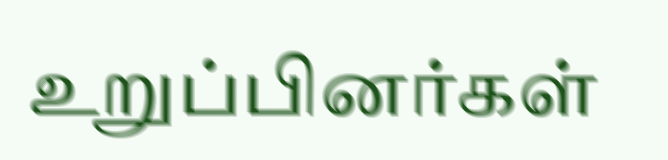உறுப்பினர்கள்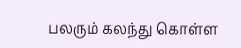பலரும் கலந்து கொள்ள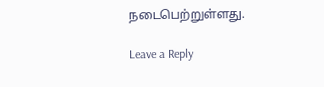நடைபெற்றுள்ளது.

Leave a Reply